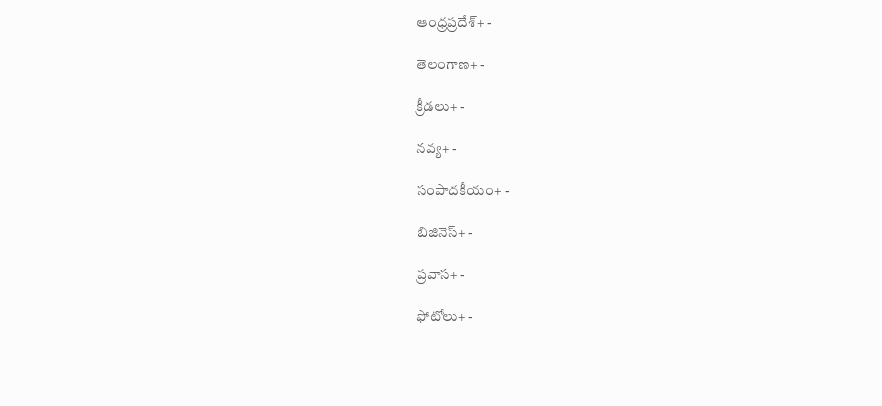ఆంధ్రప్రదేశ్+ -

తెలంగాణ+ -

క్రీడలు+ -

నవ్య+ -

సంపాదకీయం+ -

బిజినెస్+ -

ప్రవాస+ -

ఫోటోలు+ -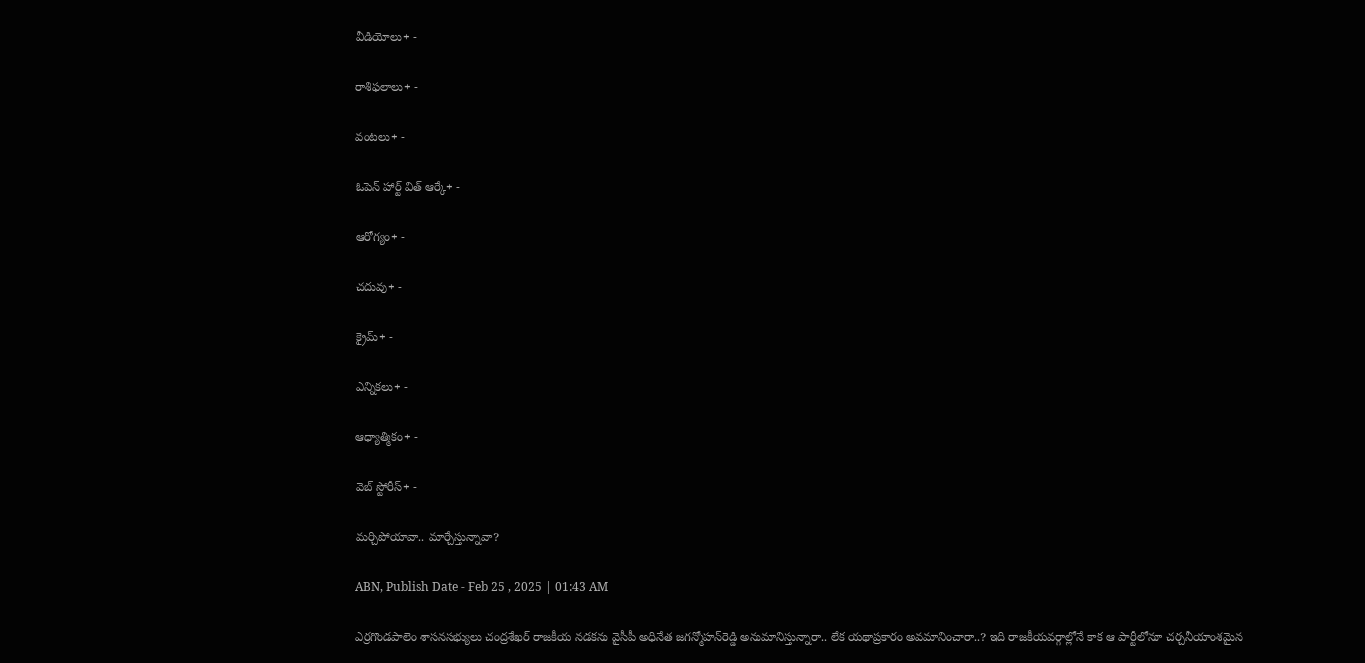వీడియోలు+ -

రాశిఫలాలు+ -

వంటలు+ -

ఓపెన్ హార్ట్ విత్ ఆర్కే+ -

ఆరోగ్యం+ -

చదువు+ -

క్రైమ్+ -

ఎన్నికలు+ -

ఆధ్యాత్మికం+ -

వెబ్ స్టోరీస్+ -

మర్చిపోయావా.. మార్చేస్తున్నావా?

ABN, Publish Date - Feb 25 , 2025 | 01:43 AM

ఎర్రగొండపాలెం శాసనసభ్యులు చంద్రశేఖర్‌ రాజకీయ నడకను వైసీపీ అధినేత జగన్మోహన్‌రెడ్డి అనుమానిస్తున్నారా.. లేక యథాప్రకారం అవమానించారా..? ఇది రాజకీయవర్గాల్లోనే కాక ఆ పార్టీలోనూ చర్చనీయాంశమైన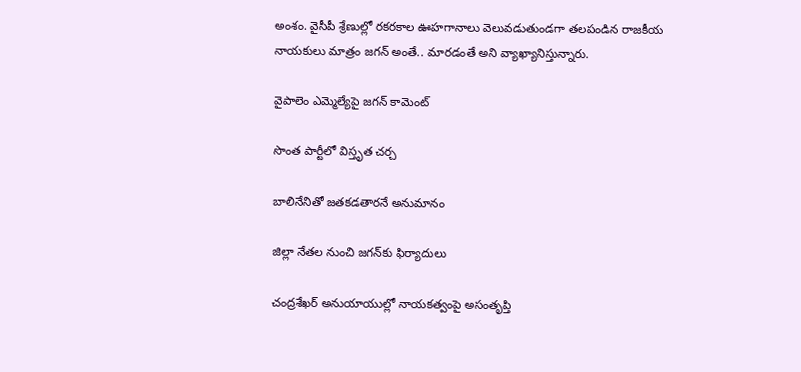అంశం. వైసీపీ శ్రేణుల్లో రకరకాల ఊహగానాలు వెలువడుతుండగా తలపండిన రాజకీయ నాయకులు మాత్రం జగన్‌ అంతే.. మారడంతే అని వ్యాఖ్యానిస్తున్నారు.

వైపాలెం ఎమ్మెల్యేపై జగన్‌ కామెంట్‌

సొంత పార్టీలో విస్తృత చర్చ

బాలినేనితో జతకడతారనే అనుమానం

జిల్లా నేతల నుంచి జగన్‌కు ఫిర్యాదులు

చంద్రశేఖర్‌ అనుయాయుల్లో నాయకత్వంపై అసంతృప్తి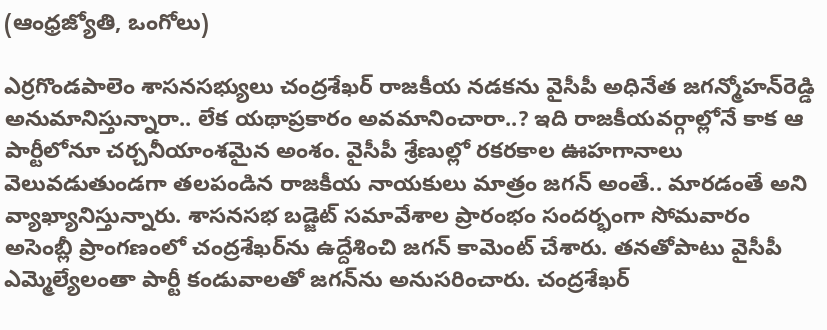(ఆంధ్రజ్యోతి, ఒంగోలు)

ఎర్రగొండపాలెం శాసనసభ్యులు చంద్రశేఖర్‌ రాజకీయ నడకను వైసీపీ అధినేత జగన్మోహన్‌రెడ్డి అనుమానిస్తున్నారా.. లేక యథాప్రకారం అవమానించారా..? ఇది రాజకీయవర్గాల్లోనే కాక ఆ పార్టీలోనూ చర్చనీయాంశమైన అంశం. వైసీపీ శ్రేణుల్లో రకరకాల ఊహగానాలు వెలువడుతుండగా తలపండిన రాజకీయ నాయకులు మాత్రం జగన్‌ అంతే.. మారడంతే అని వ్యాఖ్యానిస్తున్నారు. శాసనసభ బడ్జెట్‌ సమావేశాల ప్రారంభం సందర్భంగా సోమవారం అసెంబ్లీ ప్రాంగణంలో చంద్రశేఖర్‌ను ఉద్దేశించి జగన్‌ కామెంట్‌ చేశారు. తనతోపాటు వైసీపీ ఎమ్మెల్యేలంతా పార్టీ కండువాలతో జగన్‌ను అనుసరించారు. చంద్రశేఖర్‌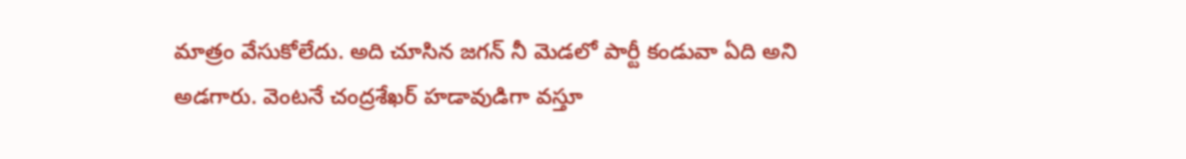మాత్రం వేసుకోలేదు. అది చూసిన జగన్‌ నీ మెడలో పార్టీ కండువా ఏది అని అడగారు. వెంటనే చంద్రశేఖర్‌ హడావుడిగా వస్తూ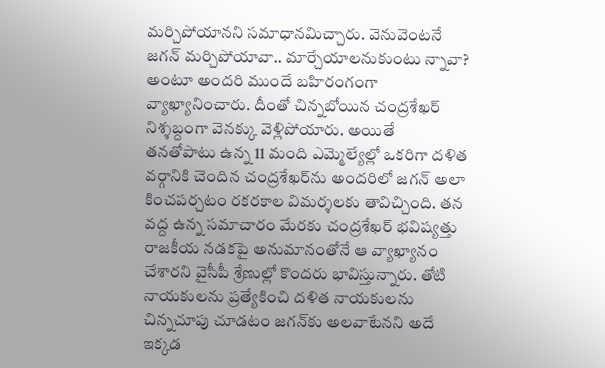మర్చిపోయానని సమాధానమిచ్చారు. వెనువెంటనే జగన్‌ మర్చిపోయావా.. మార్చేయాలనుకుంటు న్నావా? అంటూ అందరి ముందే బహిరంగంగా వ్యాఖ్యానించారు. దీంతో చిన్నబోయిన చంద్రశేఖర్‌ నిశ్శబ్దంగా వెనక్కు వెళ్లిపోయారు. అయితే తనతోపాటు ఉన్న 11 మంది ఎమ్మెల్యేల్లో ఒకరిగా దళిత వర్గానికి చెందిన చంద్రశేఖర్‌ను అందరిలో జగన్‌ అలా కించపర్చటం రకరకాల విమర్శలకు తావిచ్చింది. తన వద్ద ఉన్న సమాచారం మేరకు చంద్రశేఖర్‌ భవిష్యత్తు రాజకీయ నడకపై అనుమానంతోనే ఆ వ్యాఖ్యానం చేశారని వైసీపీ శ్రేణుల్లో కొందరు భావిస్తున్నారు. తోటి నాయకులను ప్రత్యేకించి దళిత నాయకులను చిన్నచూపు చూడటం జగన్‌కు అలవాటేనని అదే ఇక్కడ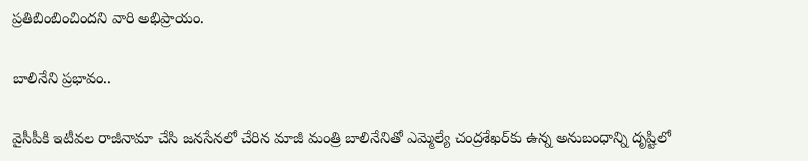ప్రతిబింబించిందని వారి అభిప్రాయం.

బాలినేని ప్రభావం..

వైసీపీకి ఇటీవల రాజీనామా చేసి జనసేనలో చేరిన మాజీ మంత్రి బాలినేనితో ఎమ్మెల్యే చంద్రశేఖర్‌కు ఉన్న అనుబంధాన్ని దృష్టిలో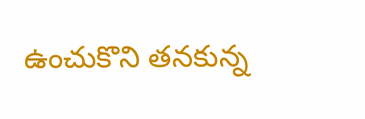ఉంచుకొని తనకున్న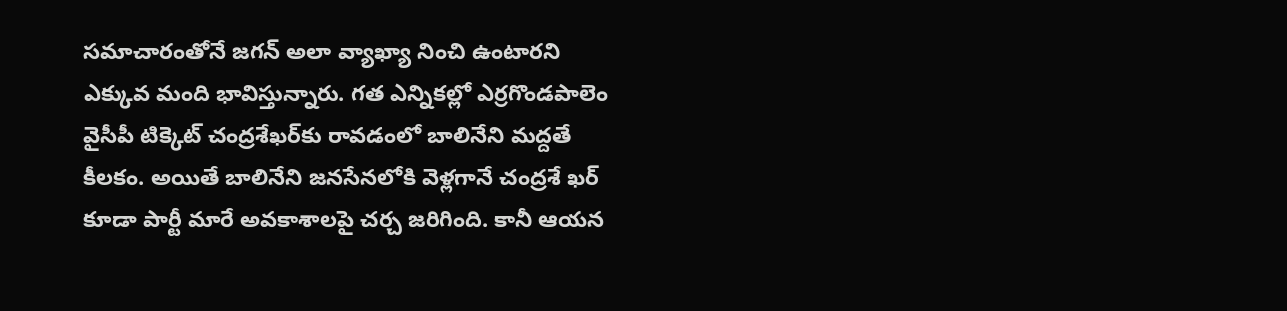సమాచారంతోనే జగన్‌ అలా వ్యాఖ్యా నించి ఉంటారని ఎక్కువ మంది భావిస్తున్నారు. గత ఎన్నికల్లో ఎర్రగొండపాలెం వైసీపీ టిక్కెట్‌ చంద్రశేఖర్‌కు రావడంలో బాలినేని మద్దతే కీలకం. అయితే బాలినేని జనసేనలోకి వెళ్లగానే చంద్రశే ఖర్‌ కూడా పార్టీ మారే అవకాశాలపై చర్చ జరిగింది. కానీ ఆయన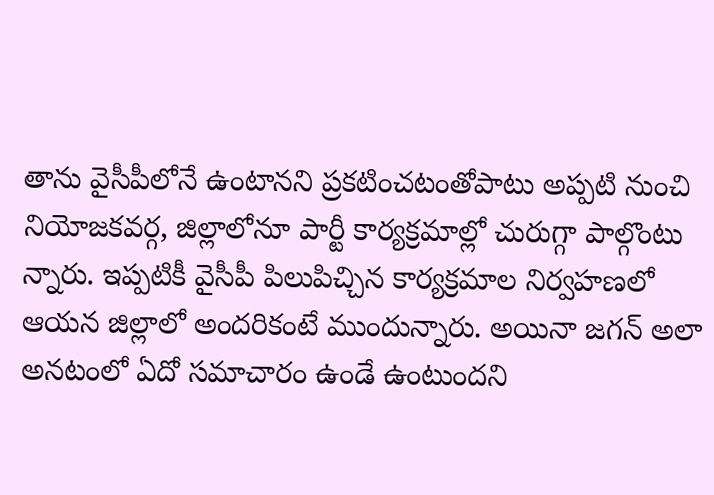తాను వైసీపీలోనే ఉంటానని ప్రకటించటంతోపాటు అప్పటి నుంచి నియోజకవర్గ, జిల్లాలోనూ పార్టీ కార్యక్రమాల్లో చురుగ్గా పాల్గొంటు న్నారు. ఇప్పటికీ వైసీపీ పిలుపిచ్చిన కార్యక్రమాల నిర్వహణలో ఆయన జిల్లాలో అందరికంటే ముందున్నారు. అయినా జగన్‌ అలా అనటంలో ఏదో సమాచారం ఉండే ఉంటుందని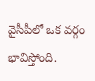వైసీపీలో ఒక వర్గం భావిస్తోంది.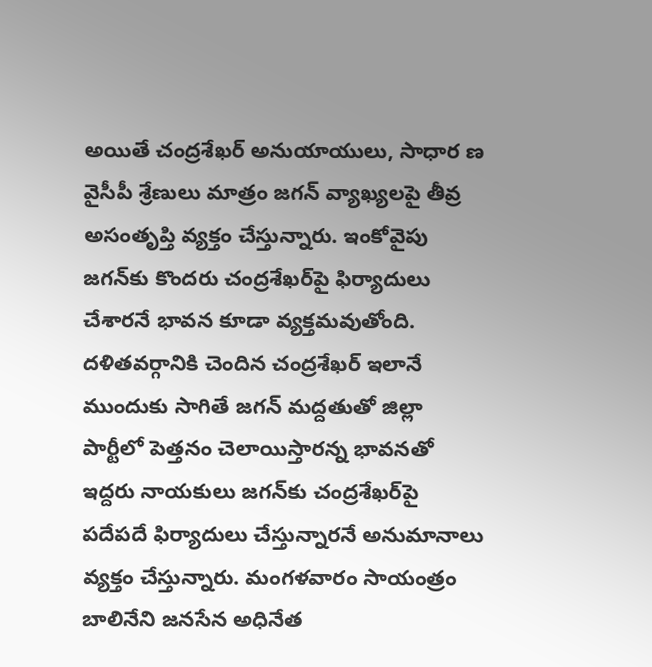అయితే చంద్రశేఖర్‌ అనుయాయులు, సాధార ణ వైసీపీ శ్రేణులు మాత్రం జగన్‌ వ్యాఖ్యలపై తీవ్ర అసంతృప్తి వ్యక్తం చేస్తున్నారు. ఇంకోవైపు జగన్‌కు కొందరు చంద్రశేఖర్‌పై ఫిర్యాదులు చేశారనే భావన కూడా వ్యక్తమవుతోంది. దళితవర్గానికి చెందిన చంద్రశేఖర్‌ ఇలానే ముందుకు సాగితే జగన్‌ మద్దతుతో జిల్లా పార్టీలో పెత్తనం చెలాయిస్తారన్న భావనతో ఇద్దరు నాయకులు జగన్‌కు చంద్రశేఖర్‌పై పదేపదే ఫిర్యాదులు చేస్తున్నారనే అనుమానాలు వ్యక్తం చేస్తున్నారు. మంగళవారం సాయంత్రం బాలినేని జనసేన అధినేత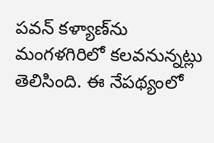పవన్‌ కళ్యాణ్‌ను మంగళగిరిలో కలవనున్నట్లు తెలిసింది. ఈ నేపథ్యంలో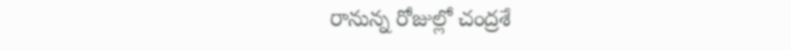రానున్న రోజుల్లో చంద్రశే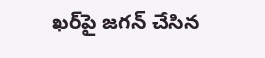ఖర్‌పై జగన్‌ చేసిన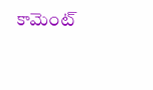కామెంట్‌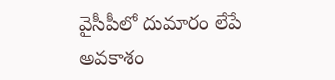వైసీపీలో దుమారం లేపే అవకాశం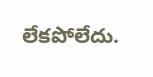లేకపోలేదు.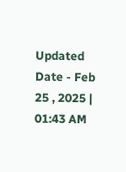Updated Date - Feb 25 , 2025 | 01:43 AM